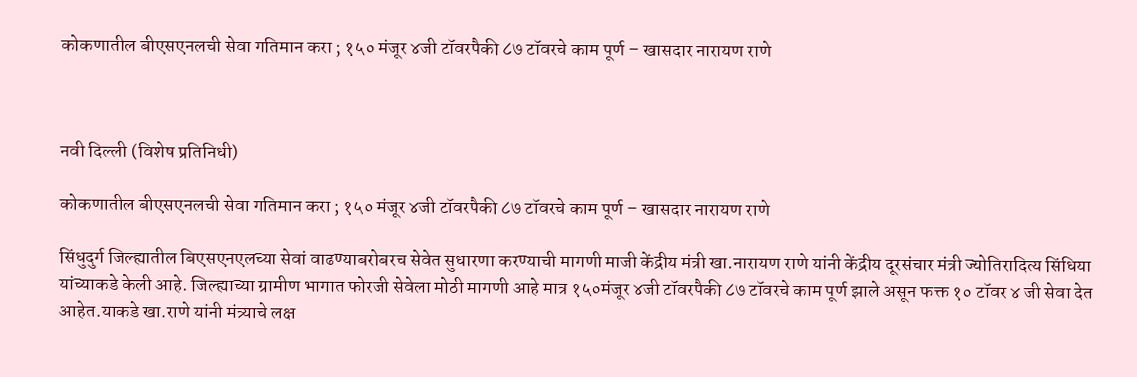कोकणातील बीएसएनलची सेवा गतिमान करा ; १५० मंजूर ४जी टॉवरपैकी ८७ टॉवरचे काम पूर्ण – खासदार नारायण राणे



नवी दिल्ली (विशेष प्रतिनिधी)

कोकणातील बीएसएनलची सेवा गतिमान करा ; १५० मंजूर ४जी टॉवरपैकी ८७ टॉवरचे काम पूर्ण – खासदार नारायण राणे

सिंधुदुर्ग जिल्ह्यातील बिएसएनएलच्या सेवां वाढण्याबरोबरच सेवेत सुधारणा करण्याची मागणी माजी केंद्रीय मंत्री खा.नारायण राणे यांनी केंद्रीय दूरसंचार मंत्री ज्योतिरादित्य सिंधिया यांच्याकडे केली आहे. जिल्ह्याच्या ग्रामीण भागात फोरजी सेवेला मोठी मागणी आहे मात्र १५०मंजूर ४जी टॉवरपैकी ८७ टॉवरचे काम पूर्ण झाले असून फक्त १० टॉवर ४ जी सेवा देत आहेत.याकडे खा.राणे यांनी मंत्र्याचे लक्ष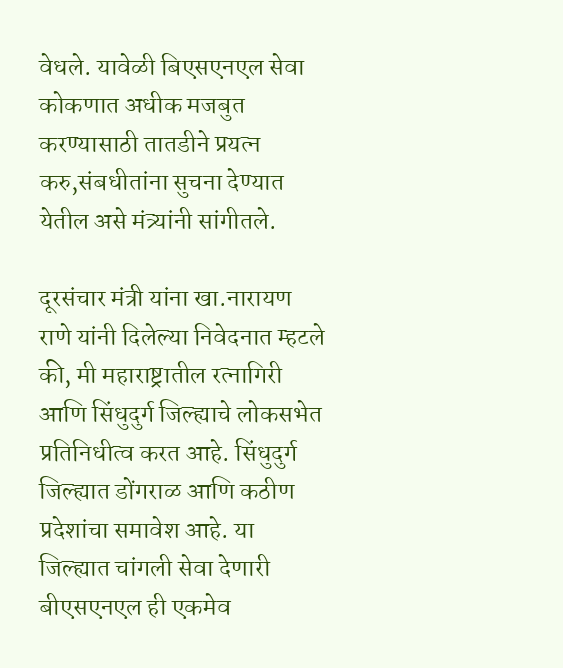वेधले. यावेळी बिएसएनएल सेवा कोकणात अधीक मजबुत करण्यासाठी तातडीने प्रयत्न करु,संबधीतांना सुचना देण्यात येतील असे मंत्र्यांनी सांगीतले.

दूरसंचार मंत्री यांना खा.नारायण राणे यांनी दिलेल्या निवेदनात म्हटले की, मी महाराष्ट्रातील रत्नागिरी आणि सिंधुदुर्ग जिल्ह्याचे लोकसभेत प्रतिनिधीत्व करत आहे. सिंधुदुर्ग जिल्ह्यात डोंगराळ आणि कठीण प्रदेशांचा समावेश आहे. या जिल्ह्यात चांगली सेवा देणारी बीएसएनएल ही एकमेव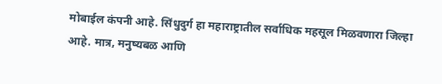मोबाईल कंपनी आहे. सिंधुदुर्ग हा महाराष्ट्रातील सर्वाधिक महसूल मिळवणारा जिल्हा आहे. मात्र, मनुष्यबळ आणि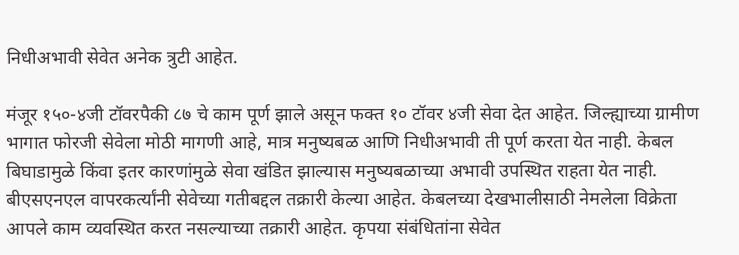निधीअभावी सेवेत अनेक त्रुटी आहेत.

मंजूर १५०-४जी टॉवरपैकी ८७ चे काम पूर्ण झाले असून फक्त १० टॉवर ४जी सेवा देत आहेत. जिल्ह्याच्या ग्रामीण भागात फोरजी सेवेला मोठी मागणी आहे, मात्र मनुष्यबळ आणि निधीअभावी ती पूर्ण करता येत नाही. केबल बिघाडामुळे किंवा इतर कारणांमुळे सेवा खंडित झाल्यास मनुष्यबळाच्या अभावी उपस्थित राहता येत नाही. बीएसएनएल वापरकर्त्यांनी सेवेच्या गतीबद्दल तक्रारी केल्या आहेत. केबलच्या देखभालीसाठी नेमलेला विक्रेता आपले काम व्यवस्थित करत नसल्याच्या तक्रारी आहेत. कृपया संबंधितांना सेवेत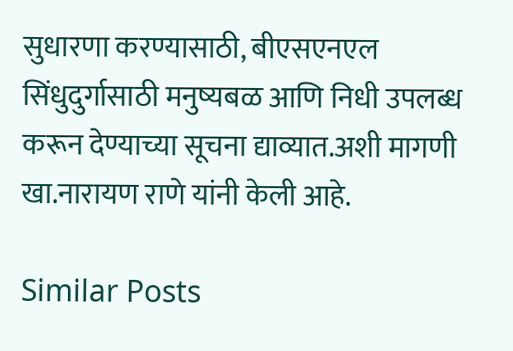सुधारणा करण्यासाठी, बीएसएनएल सिंधुदुर्गासाठी मनुष्यबळ आणि निधी उपलब्ध करून देण्याच्या सूचना द्याव्यात.अशी मागणी खा.नारायण राणे यांनी केली आहे.

Similar Posts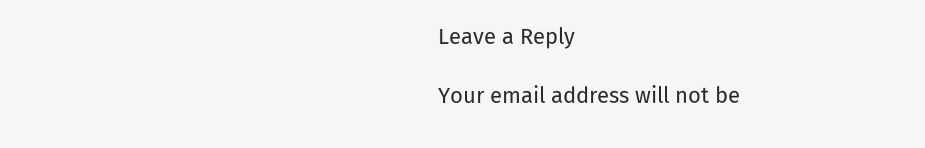Leave a Reply

Your email address will not be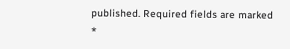published. Required fields are marked *